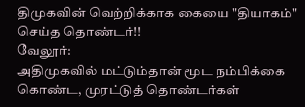திமுகவின் வெற்றிக்காக கையை "தியாகம்" செய்த தொண்டர்!!
வேலூர்:
அதிமுகவில் மட்டும்தான் மூட நம்பிக்கை கொண்ட, முரட்டுத் தொண்டர்கள்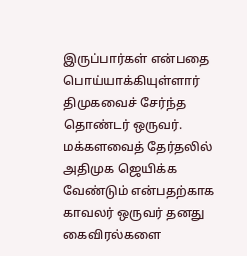இருப்பார்கள் என்பதை பொய்யாக்கியுள்ளார் திமுகவைச் சேர்ந்த தொண்டர் ஒருவர்.
மக்களவைத் தேர்தலில் அதிமுக ஜெயிக்க வேண்டும் என்பதற்காக காவலர் ஒருவர் தனது கைவிரல்களை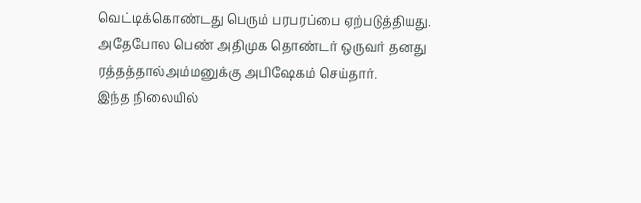வெட்டிக்கொண்டது பெரும் பரபரப்பை ஏற்படுத்தியது. அதேபோல பெண் அதிமுக தொண்டர் ஒருவர் தனது ரத்தத்தால்அம்மனுக்கு அபிஷேகம் செய்தார்.
இந்த நிலையில்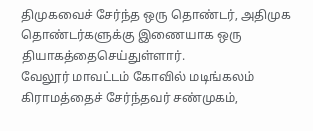திமுகவைச் சேர்ந்த ஒரு தொண்டர், அதிமுக தொண்டர்களுக்கு இணையாக ஒரு தியாகத்தைசெய்துள்ளார்.
வேலூர் மாவட்டம் கோவில் மடிங்கலம் கிராமத்தைச் சேர்ந்தவர் சண்முகம்,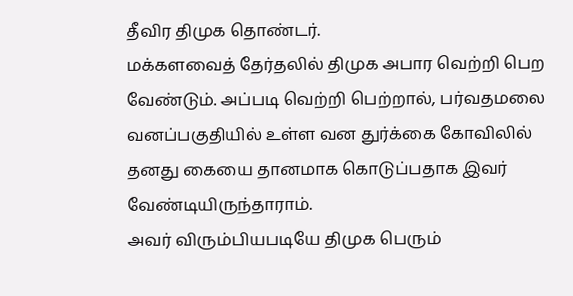தீவிர திமுக தொண்டர்.
மக்களவைத் தேர்தலில் திமுக அபார வெற்றி பெற வேண்டும். அப்படி வெற்றி பெற்றால், பர்வதமலை வனப்பகுதியில் உள்ள வன துர்க்கை கோவிலில் தனது கையை தானமாக கொடுப்பதாக இவர் வேண்டியிருந்தாராம்.
அவர் விரும்பியபடியே திமுக பெரும்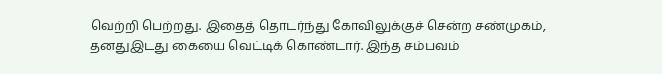வெற்றி பெற்றது. இதைத் தொடர்ந்து கோவிலுக்குச் சென்ற சண்முகம், தனதுஇடது கையை வெட்டிக் கொண்டார். இந்த சம்பவம்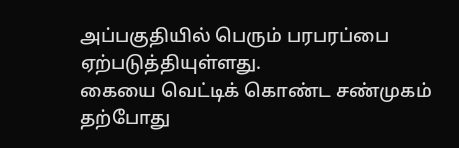அப்பகுதியில் பெரும் பரபரப்பை ஏற்படுத்தியுள்ளது.
கையை வெட்டிக் கொண்ட சண்முகம் தற்போது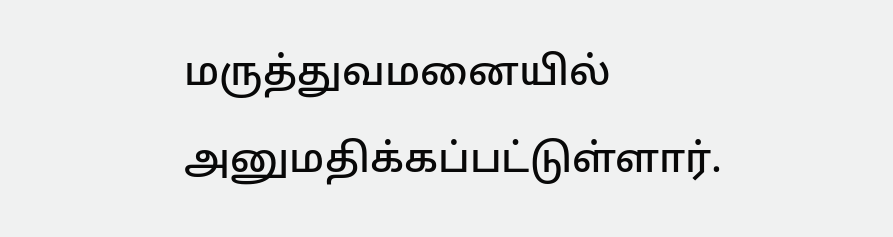மருத்துவமனையில் அனுமதிக்கப்பட்டுள்ளார்.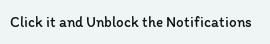Click it and Unblock the Notifications